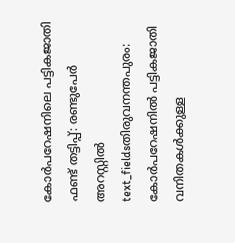കോർപറേഷനിലെ പട്ടികജാതി ഫണ്ട് തട്ടിപ്പ്: രണ്ടുപേർ അറസ്റ്റിൽ
text_fieldsതിരുവനന്തപുരം: കോർപറേഷനിൽ പട്ടികജാതി വനിതകൾക്കുള്ള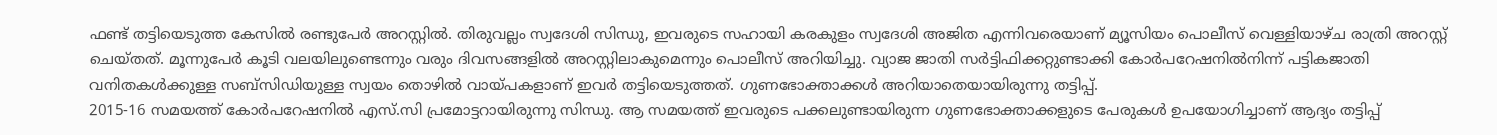ഫണ്ട് തട്ടിയെടുത്ത കേസിൽ രണ്ടുപേർ അറസ്റ്റിൽ. തിരുവല്ലം സ്വദേശി സിന്ധു, ഇവരുടെ സഹായി കരകുളം സ്വദേശി അജിത എന്നിവരെയാണ് മ്യൂസിയം പൊലീസ് വെള്ളിയാഴ്ച രാത്രി അറസ്റ്റ് ചെയ്തത്. മൂന്നുപേർ കൂടി വലയിലുണ്ടെന്നും വരും ദിവസങ്ങളിൽ അറസ്റ്റിലാകുമെന്നും പൊലീസ് അറിയിച്ചു. വ്യാജ ജാതി സർട്ടിഫിക്കറ്റുണ്ടാക്കി കോർപറേഷനിൽനിന്ന് പട്ടികജാതി വനിതകൾക്കുള്ള സബ്സിഡിയുള്ള സ്വയം തൊഴിൽ വായ്പകളാണ് ഇവർ തട്ടിയെടുത്തത്. ഗുണഭോക്താക്കൾ അറിയാതെയായിരുന്നു തട്ടിപ്പ്.
2015-16 സമയത്ത് കോർപറേഷനിൽ എസ്.സി പ്രമോട്ടറായിരുന്നു സിന്ധു. ആ സമയത്ത് ഇവരുടെ പക്കലുണ്ടായിരുന്ന ഗുണഭോക്താക്കളുടെ പേരുകൾ ഉപയോഗിച്ചാണ് ആദ്യം തട്ടിപ്പ്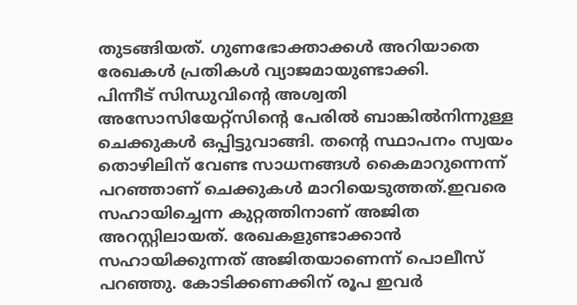തുടങ്ങിയത്. ഗുണഭോക്താക്കൾ അറിയാതെ രേഖകൾ പ്രതികൾ വ്യാജമായുണ്ടാക്കി.
പിന്നീട് സിന്ധുവിന്റെ അശ്വതി അസോസിയേറ്റ്സിന്റെ പേരിൽ ബാങ്കിൽനിന്നുള്ള ചെക്കുകൾ ഒപ്പിട്ടുവാങ്ങി. തന്റെ സ്ഥാപനം സ്വയം തൊഴിലിന് വേണ്ട സാധനങ്ങൾ കൈമാറുന്നെന്ന് പറഞ്ഞാണ് ചെക്കുകൾ മാറിയെടുത്തത്.ഇവരെ സഹായിച്ചെന്ന കുറ്റത്തിനാണ് അജിത അറസ്റ്റിലായത്. രേഖകളുണ്ടാക്കാൻ സഹായിക്കുന്നത് അജിതയാണെന്ന് പൊലീസ് പറഞ്ഞു. കോടിക്കണക്കിന് രൂപ ഇവർ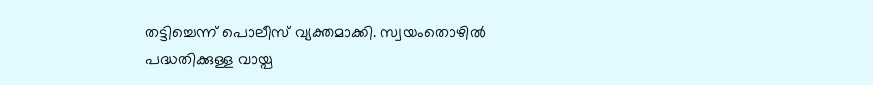തട്ടിച്ചെന്ന് പൊലീസ് വ്യക്തമാക്കി. സ്വയംതൊഴിൽ പദ്ധതിക്കുള്ള വായ്പ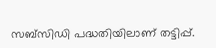സബ്സിഡി പദ്ധതിയിലാണ് തട്ടിപ്പ്.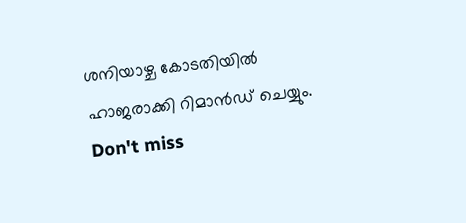ശനിയാഴ്ച കോടതിയിൽ ഹാജരാക്കി റിമാൻഡ് ചെയ്യും.
Don't miss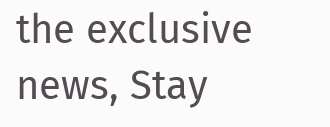the exclusive news, Stay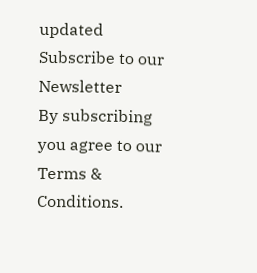updated
Subscribe to our Newsletter
By subscribing you agree to our Terms & Conditions.